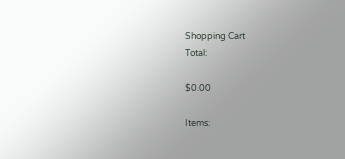Shopping Cart
Total:

$0.00

Items: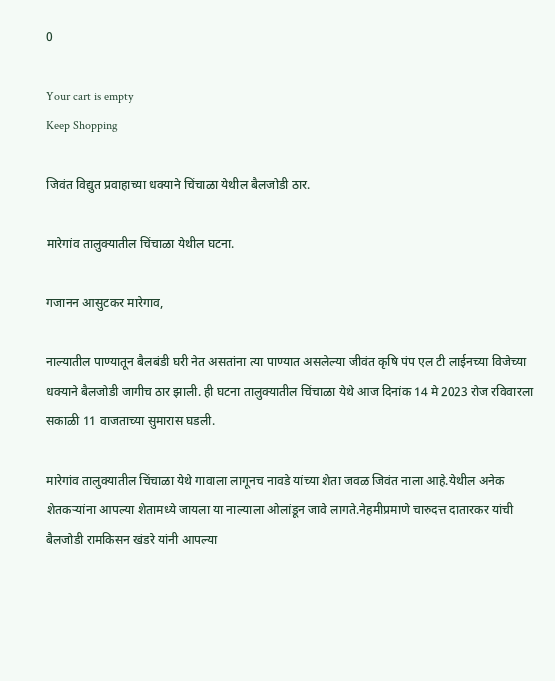0

Your cart is empty
Keep Shopping

जिवंत विद्युत प्रवाहाच्या धक्याने चिंचाळा येथील बैलजोडी ठार.

मारेगांव तालुक्यातील चिंचाळा येथील घटना.

गजानन आसुटकर मारेगाव,

नाल्यातील पाण्यातून बैलबंडी घरी नेत असतांना त्या पाण्यात असलेल्या जीवंत कृषि पंप एल टी लाईनच्या विजेच्या धक्याने बैलजोडी जागीच ठार झाली. ही घटना तालुक्यातील चिंचाळा येथे आज दिनांक 14 मे 2023 रोज रविवारला सकाळी 11 वाजताच्या सुमारास घडली.

मारेगांव तालुक्यातील चिंचाळा येथे गावाला लागूनच नावडे यांच्या शेता जवळ जिवंत नाला आहे.येथील अनेक शेतकऱ्यांना आपल्या शेतामध्ये जायला या नाल्याला ओलांडून जावे लागते.नेहमीप्रमाणे चारुदत्त दातारकर यांची बैलजोडी रामकिसन खंडरे यांनी आपल्या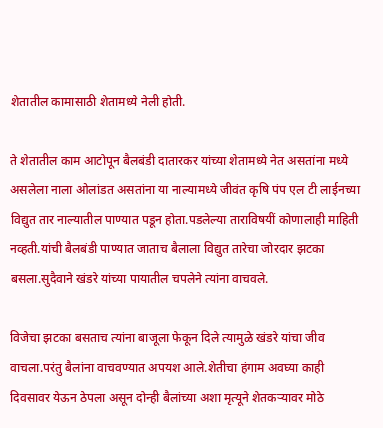शेतातील कामासाठी शेतामध्ये नेली होती.

ते शेतातील काम आटोपून बैलबंडी दातारकर यांच्या शेतामध्ये नेत असतांना मध्ये असलेला नाला ओलांडत असतांना या नाल्यामध्ये जीवंत कृषि पंप एल टी लाईनच्या विद्युत तार नाल्यातील पाण्यात पडून होता.पडलेल्या ताराविषयीं कोणालाही माहिती नव्हती.यांची बैलबंडी पाण्यात जाताच बैलाला विद्युत तारेचा जोरदार झटका बसला.सुदैवाने खंडरे यांच्या पायातील चपलेने त्यांना वाचवले.

विजेचा झटका बसताच त्यांना बाजूला फेकून दिले त्यामुळे खंडरे यांचा जीव वाचला.परंतु बैलांना वाचवण्यात अपयश आले.शेतीचा हंगाम अवघ्या काही दिवसावर येऊन ठेपला असून दोन्ही बैलांच्या अशा मृत्यूने शेतकऱ्यावर मोठे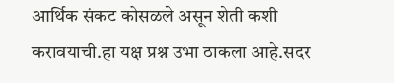आर्थिक संकट कोसळले असून शेती कशी करावयाची.हा यक्ष प्रश्न उभा ठाकला आहे.सदर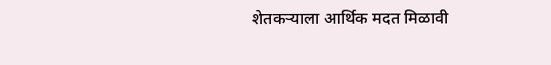शेतकऱ्याला आर्थिक मदत मिळावी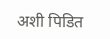अशी पिडित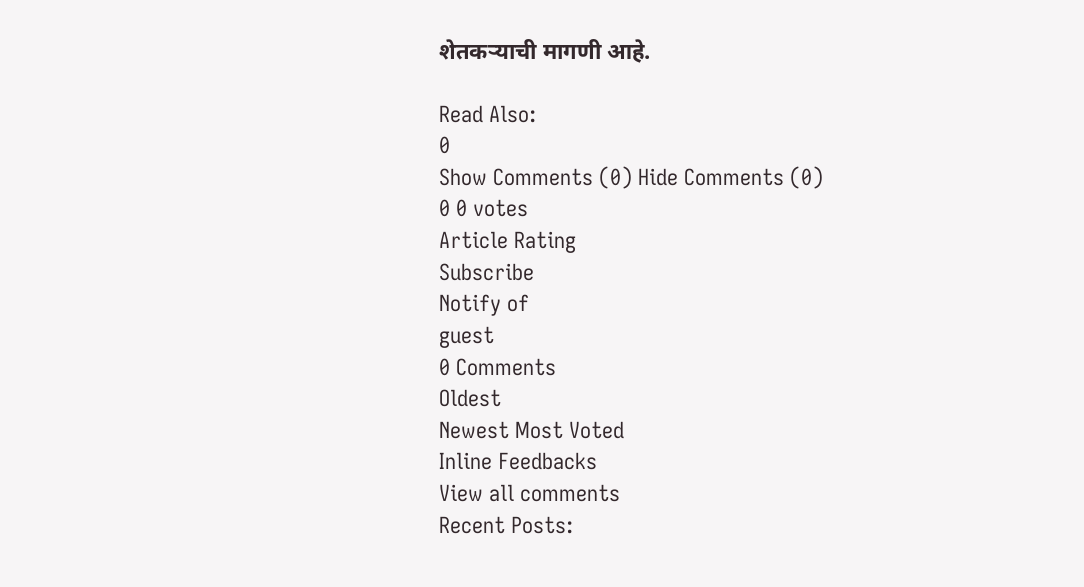शेतकऱ्याची मागणी आहे.

Read Also:
0
Show Comments (0) Hide Comments (0)
0 0 votes
Article Rating
Subscribe
Notify of
guest
0 Comments
Oldest
Newest Most Voted
Inline Feedbacks
View all comments
Recent Posts: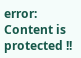error: Content is protected !!